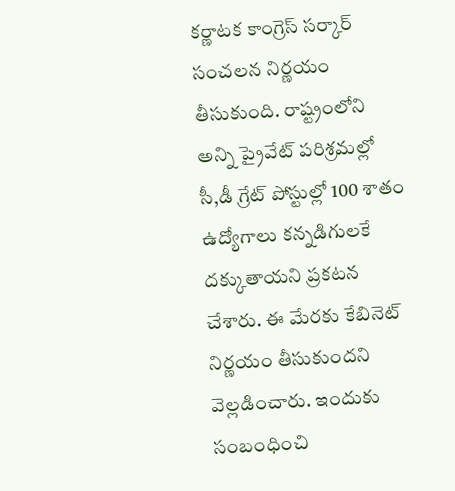కర్ణాటక కాంగ్రెస్ సర్కార్ సంచలన నిర్ణయం తీసుకుంది. రాష్ట్రంలోని అన్ని ప్రైవేట్ పరిశ్రమల్లో సీ,డీ గ్రేట్ పోస్టుల్లో 100 శాతం ఉద్యోగాలు కన్నడిగులకే దక్కుతాయని ప్రకటన చేశారు. ఈ మేరకు కేబినెట్ నిర్ణయం తీసుకుందని వెల్లడించారు. ఇందుకు సంబంధించి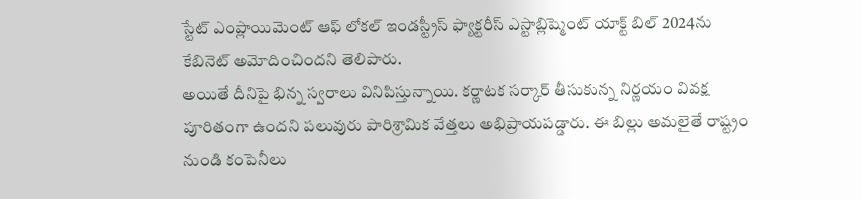స్టేట్ ఎంప్లాయిమెంట్ ఆఫ్ లోకల్ ఇండస్ట్రీస్ ఫ్యాక్టరీస్ ఎస్టాబ్లిష్మెంట్ యాక్ట్ బిల్ 2024ను కేబినెట్ అమోదించిందని తెలిపారు.
అయితే దీనిపై భిన్న స్వరాలు వినిపిస్తున్నాయి. కర్ణాటక సర్కార్ తీసుకున్న నిర్ణయం వివక్ష పూరితంగా ఉందని పలువురు పారిశ్రామిక వేత్తలు అభిప్రాయపడ్డారు. ఈ బిల్లు అమలైతే రాష్ట్రం నుండి కంపెనీలు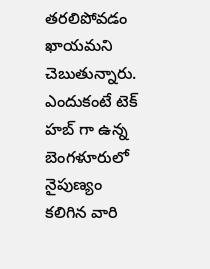తరలిపోవడం ఖాయమని చెబుతున్నారు. ఎందుకంటే టెక్ హబ్ గా ఉన్న బెంగళూరులో నైపుణ్యం కలిగిన వారి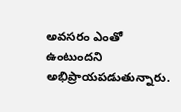అవసరం ఎంతో ఉంటుందని అభిప్రాయపడుతున్నారు.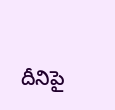దీనిపై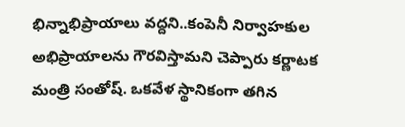భిన్నాభిప్రాయాలు వద్దని..కంపెనీ నిర్వాహకుల అభిప్రాయాలను గౌరవిస్తామని చెప్పారు కర్ణాటక మంత్రి సంతోష్. ఒకవేళ స్థానికంగా తగిన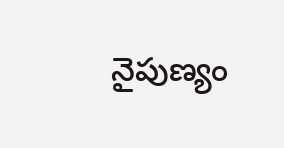నైపుణ్యం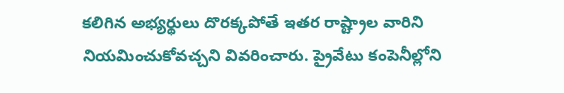కలిగిన అభ్యర్థులు దొరక్కపోతే ఇతర రాష్ట్రాల వారిని నియమించుకోవచ్చని వివరించారు. ప్రైవేటు కంపెనీల్లోని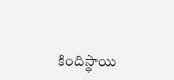కిందిస్థాయి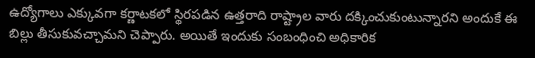ఉద్యోగాలు ఎక్కువగా కర్ణాటకలో స్థిరపడిన ఉత్తరాది రాష్ట్రాల వారు దక్కించుకుంటున్నారని అందుకే ఈ బిల్లు తీసుకువచ్చామని చెప్పారు. అయితే ఇందుకు సంబంధించి అధికారిక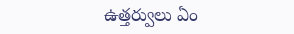ఉత్తర్వులు ఏం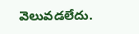వెలువడలేదు.